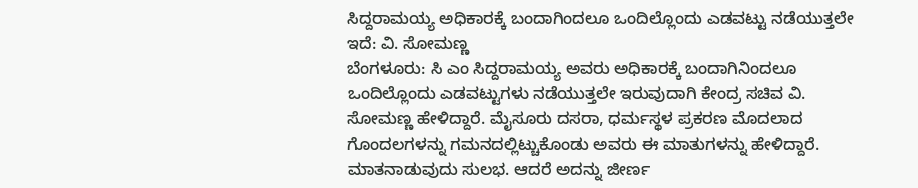ಸಿದ್ದರಾಮಯ್ಯ ಅಧಿಕಾರಕ್ಕೆ ಬಂದಾಗಿಂದಲೂ ಒಂದಿಲ್ಲೊಂದು ಎಡವಟ್ಟು ನಡೆಯುತ್ತಲೇ ಇದೆ: ವಿ. ಸೋಮಣ್ಣ
ಬೆಂಗಳೂರು: ಸಿ ಎಂ ಸಿದ್ದರಾಮಯ್ಯ ಅವರು ಅಧಿಕಾರಕ್ಕೆ ಬಂದಾಗಿನಿಂದಲೂ ಒಂದಿಲ್ಲೊಂದು ಎಡವಟ್ಟುಗಳು ನಡೆಯುತ್ತಲೇ ಇರುವುದಾಗಿ ಕೇಂದ್ರ ಸಚಿವ ವಿ. ಸೋಮಣ್ಣ ಹೇಳಿದ್ದಾರೆ. ಮೈಸೂರು ದಸರಾ, ಧರ್ಮಸ್ಥಳ ಪ್ರಕರಣ ಮೊದಲಾದ ಗೊಂದಲಗಳನ್ನು ಗಮನದಲ್ಲಿಟ್ಚುಕೊಂಡು ಅವರು ಈ ಮಾತುಗಳನ್ನು ಹೇಳಿದ್ದಾರೆ. ಮಾತನಾಡುವುದು ಸುಲಭ. ಆದರೆ ಅದನ್ನು ಜೀರ್ಣ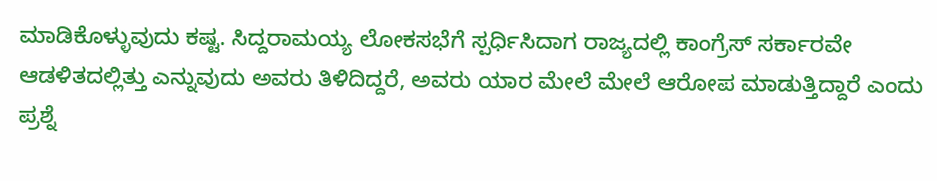ಮಾಡಿಕೊಳ್ಳುವುದು ಕಷ್ಟ. ಸಿದ್ದರಾಮಯ್ಯ ಲೋಕಸಭೆಗೆ ಸ್ಪರ್ಧಿಸಿದಾಗ ರಾಜ್ಯದಲ್ಲಿ ಕಾಂಗ್ರೆಸ್ ಸರ್ಕಾರವೇ ಆಡಳಿತದಲ್ಲಿತ್ತು ಎನ್ನುವುದು ಅವರು ತಿಳಿದಿದ್ದರೆ, ಅವರು ಯಾರ ಮೇಲೆ ಮೇಲೆ ಆರೋಪ ಮಾಡುತ್ತಿದ್ದಾರೆ ಎಂದು ಪ್ರಶ್ನೆ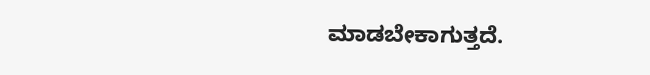ಮಾಡಬೇಕಾಗುತ್ತದೆ.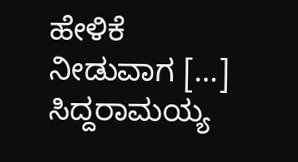ಹೇಳಿಕೆ ನೀಡುವಾಗ […]
ಸಿದ್ದರಾಮಯ್ಯ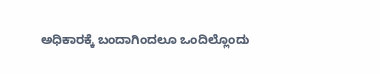ಅಧಿಕಾರಕ್ಕೆ ಬಂದಾಗಿಂದಲೂ ಒಂದಿಲ್ಲೊಂದು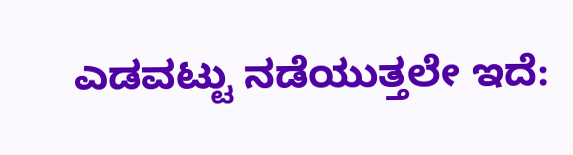ಎಡವಟ್ಟು ನಡೆಯುತ್ತಲೇ ಇದೆ: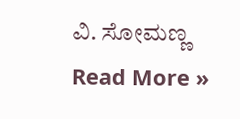ವಿ. ಸೋಮಣ್ಣ Read More »